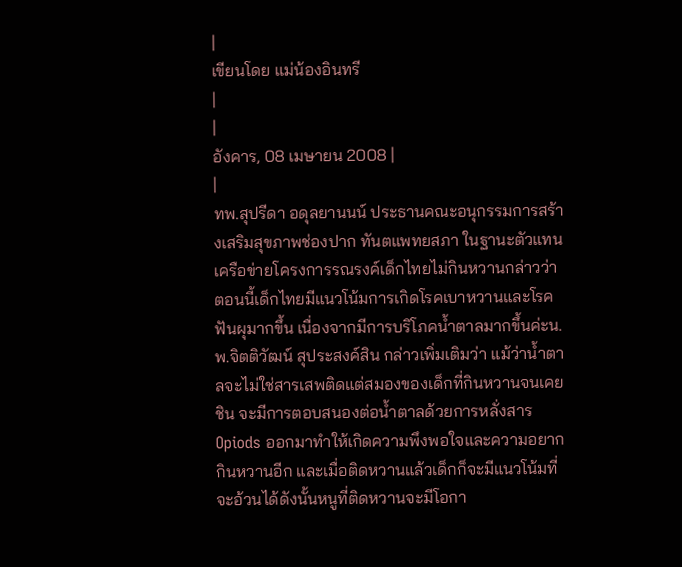|
เขียนโดย แม่น้องอินทรี
|
|
อังคาร, 08 เมษายน 2008 |
|
ทพ.สุปรีดา อดุลยานนน์ ประธานคณะอนุกรรมการสร้างเสริมสุขภาพช่องปาก ทันตแพทยสภา ในฐานะตัวแทนเครือข่ายโครงการรณรงค์เด็กไทยไม่กินหวานกล่าวว่า ตอนนี้เด็กไทยมีแนวโน้มการเกิดโรคเบาหวานและโรคฟันผุมากขึ้น เนื่องจากมีการบริโภคน้ำตาลมากขึ้นค่ะน.พ.จิตติวัฒน์ สุประสงค์สิน กล่าวเพิ่มเติมว่า แม้ว่าน้ำตาลจะไม่ใช่สารเสพติดแต่สมองของเด็กที่กินหวานจนเคยชิน จะมีการตอบสนองต่อน้ำตาลด้วยการหลั่งสาร Opiods ออกมาทำให้เกิดความพึงพอใจและความอยากกินหวานอีก และเมื่อติดหวานแล้วเด็กก็จะมีแนวโน้มที่จะอ้วนได้ดังนั้นหนูที่ติดหวานจะมีโอกา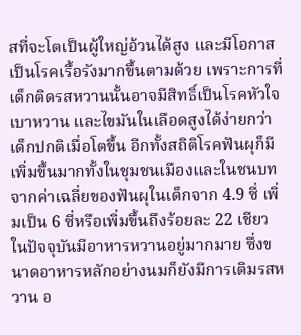สที่จะโตเป็นผู้ใหญ่อ้วนได้สูง และมีโอกาสเป็นโรคเรื้อรังมากขึ้นตามด้วย เพราะการที่เด็กติดรสหวานนั้นอาจมีสิทธิ์เป็นโรคหัวใจ เบาหวาน และไขมันในเลือดสูงได้ง่ายกว่าเด็กปกติเมื่อโตขึ้น อีกทั้งสถิติโรคฟันผุก็มีเพิ่มขึ้นมากทั้งในชุมชนเมืองและในชนบท จากค่าเฉลี่ยของฟันผุในเด็กจาก 4.9 ซี่ เพิ่มเป็น 6 ซี่หรือเพิ่มขึ้นถึงร้อยละ 22 เชียว
ในปัจจุบันมีอาหารหวานอยู่มากมาย ซึ่งขนาดอาหารหลักอย่างนมก็ยังมีการเติมรสหวาน อ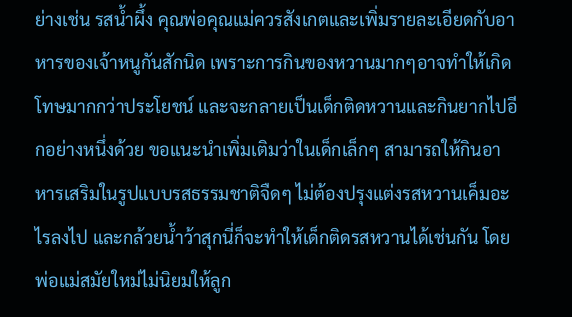ย่างเช่น รสน้ำผึ้ง คุณพ่อคุณแม่ควรสังเกตและเพิ่มรายละเอียดกับอาหารของเจ้าหนูกันสักนิด เพราะการกินของหวานมากๆอาจทำให้เกิดโทษมากกว่าประโยชน์ และจะกลายเป็นเด็กติดหวานและกินยากไปอีกอย่างหนึ่งด้วย ขอแนะนำเพิ่มเติมว่าในเด็กเล็กๆ สามารถให้กินอาหารเสริมในรูปแบบรสธรรมชาติจืดๆ ไม่ต้องปรุงแต่งรสหวานเค็มอะไรลงไป และกล้วยน้ำว้าสุกนี่ก็จะทำให้เด็กติดรสหวานได้เช่นกัน โดยพ่อแม่สมัยใหม่ไม่นิยมให้ลูก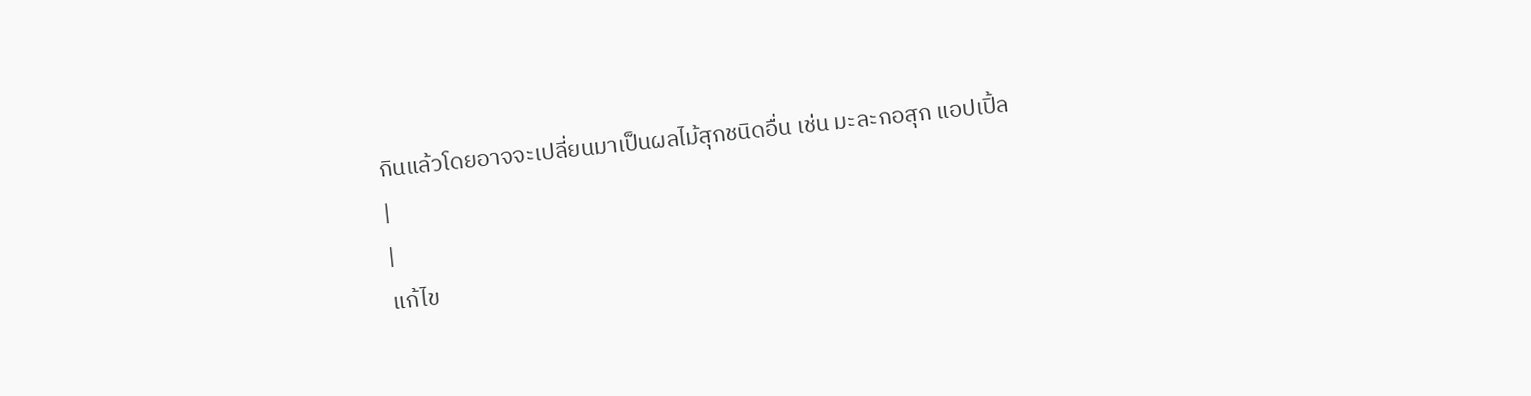กินแล้วโดยอาจจะเปลี่ยนมาเป็นผลไม้สุกชนิดอื่น เช่น มะละกอสุก แอปเปิ้ล
|
|
แก้ไข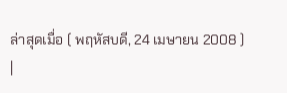ล่าสุดเมื่อ ( พฤหัสบดี, 24 เมษายน 2008 )
|